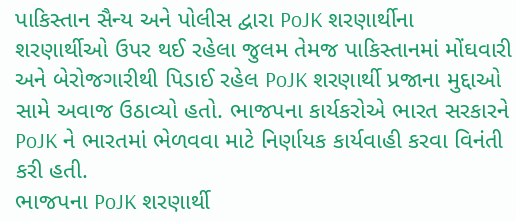પાકિસ્તાન સૈન્ય અને પોલીસ દ્વારા PoJK શરણાર્થીના શરણાર્થીઓ ઉપર થઈ રહેલા જુલમ તેમજ પાકિસ્તાનમાં મોંઘવારી અને બેરોજગારીથી પિડાઈ રહેલ PoJK શરણાર્થી પ્રજાના મુદ્દાઓ સામે અવાજ ઉઠાવ્યો હતો. ભાજપના કાર્યકરોએ ભારત સરકારને PoJK ને ભારતમાં ભેળવવા માટે નિર્ણાયક કાર્યવાહી કરવા વિનંતી કરી હતી.
ભાજપના PoJK શરણાર્થી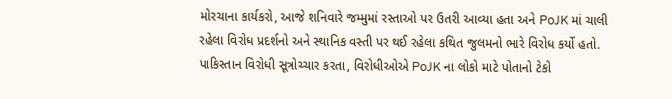મોરચાના કાર્યકરો, આજે શનિવારે જમ્મુમાં રસ્તાઓ પર ઉતરી આવ્યા હતા અને PoJK માં ચાલી રહેલા વિરોધ પ્રદર્શનો અને સ્થાનિક વસ્તી પર થઈ રહેલા કથિત જુલમનો ભારે વિરોધ કર્યો હતો. પાકિસ્તાન વિરોધી સૂત્રોચ્ચાર કરતા, વિરોધીઓએ PoJK ના લોકો માટે પોતાનો ટેકો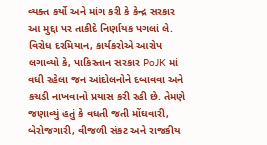વ્યક્ત કર્યો અને માંગ કરી કે કેન્દ્ર સરકાર આ મુદ્દા પર તાકીદે નિર્ણાયક પગલાં લે.
વિરોધ દરમિયાન, કાર્યકરોએ આરોપ લગાવ્યો કે, પાકિસ્તાન સરકાર PoJK માં વધી રહેલા જન આંદોલનોને દબાવવા અને કચડી નાખવાનો પ્રયાસ કરી રહી છે. તેમણે જણાવ્યું હતું કે વધતી જતી મોંઘવારી, બેરોજગારી, વીજળી સંકટ અને રાજકીય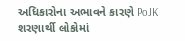અધિકારોના અભાવને કારણે PoJK શરણાર્થી લોકોમાં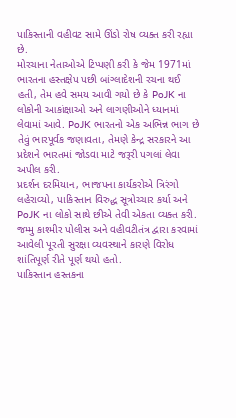પાકિસ્તાની વહીવટ સામે ઊંડો રોષ વ્યક્ત કરી રહ્યા છે.
મોરચાના નેતાઓએ ટિપ્પણી કરી કે જેમ 1971માં ભારતના હસ્તક્ષેપ પછી બાંગ્લાદેશની રચના થઈ હતી, તેમ હવે સમય આવી ગયો છે કે PoJK ના લોકોની આકાંક્ષાઓ અને લાગણીઓને ધ્યાનમાં લેવામાં આવે. PoJK ભારતનો એક અભિન્ન ભાગ છે તેવું ભારપૂર્વક જણાવતા, તેમણે કેન્દ્ર સરકારને આ પ્રદેશને ભારતમાં જોડવા માટે જરૂરી પગલાં લેવા અપીલ કરી.
પ્રદર્શન દરમિયાન, ભાજપના કાર્યકરોએ ત્રિરંગો લહેરાવ્યો, પાકિસ્તાન વિરુદ્ધ સૂત્રોચ્ચાર કર્યા અને PoJK ના લોકો સાથે છીએ તેવી એકતા વ્યક્ત કરી. જમ્મુ કાશ્મીર પોલીસ અને વહીવટીતંત્ર દ્વારા કરવામાં આવેલી પૂરતી સુરક્ષા વ્યવસ્થાને કારણે વિરોધ શાંતિપૂર્ણ રીતે પૂર્ણ થયો હતો.
પાકિસ્તાન હસ્તકના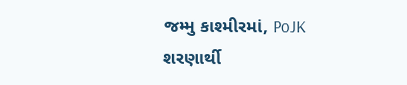જમ્મુ કાશ્મીરમાં, PoJK શરણાર્થી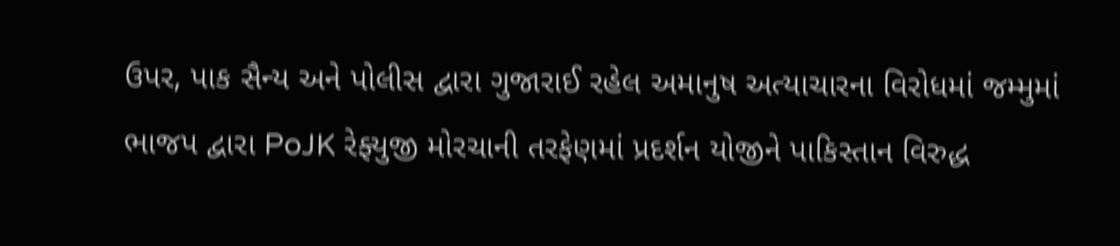ઉપર, પાક સૈન્ય અને પોલીસ દ્વારા ગુજારાઈ રહેલ અમાનુષ અત્યાચારના વિરોધમાં જમ્મુમાં ભાજપ દ્વારા PoJK રેફ્યુજી મોરચાની તરફેણમાં પ્રદર્શન યોજીને પાકિસ્તાન વિરુદ્ધ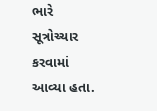ભારે સૂત્રોચ્ચાર કરવામાં આવ્યા હતા.